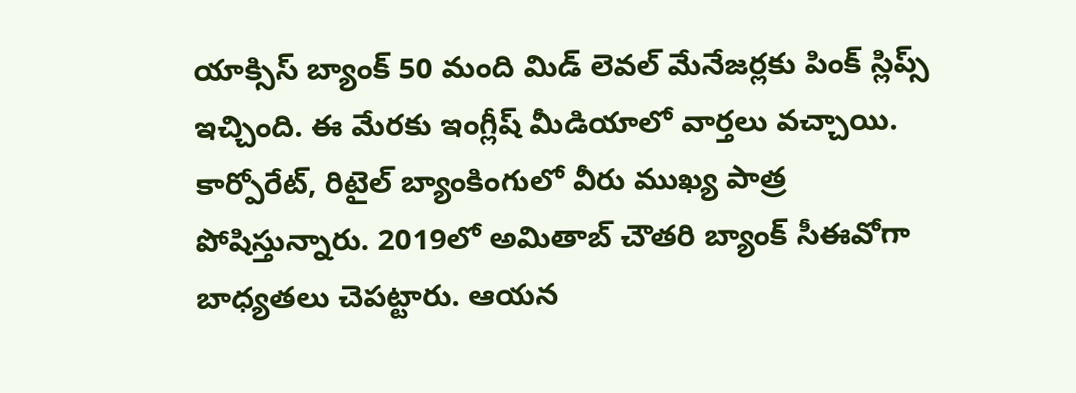యాక్సిస్ బ్యాంక్ 50 మంది మిడ్ లెవల్ మేనేజర్లకు పింక్ స్లిప్స్ ఇచ్చింది. ఈ మేరకు ఇంగ్లీష్ మీడియాలో వార్తలు వచ్చాయి. కార్పోరేట్, రిటైల్ బ్యాంకింగులో వీరు ముఖ్య పాత్ర పోషిస్తున్నారు. 2019లో అమితాబ్ చౌతరి బ్యాంక్ సీఈవోగా బాధ్యతలు చెపట్టారు. ఆయన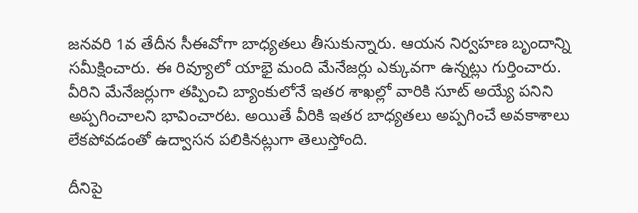జనవరి 1వ తేదీన సీఈవోగా బాధ్యతలు తీసుకున్నారు. ఆయన నిర్వహణ బృందాన్ని సమీక్షించారు. ఈ రివ్యూలో యాభై మంది మేనేజర్లు ఎక్కువగా ఉన్నట్లు గుర్తించారు.
వీరిని మేనేజర్లుగా తప్పించి బ్యాంకులోనే ఇతర శాఖల్లో వారికి సూట్ అయ్యే పనిని అప్పగించాలని భావించారట. అయితే వీరికి ఇతర బాధ్యతలు అప్పగించే అవకాశాలు లేకపోవడంతో ఉద్వాసన పలికినట్లుగా తెలుస్తోంది.

దీనిపై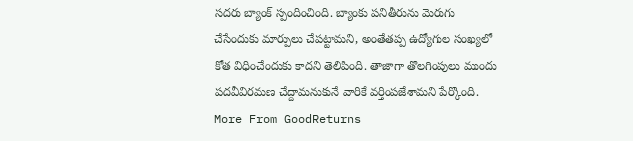సదరు బ్యాంక్ స్పందించింది. బ్యాంకు పనితీరును మెరుగు చేసేందుకు మార్పులు చేపట్టామని, అంతేతప్ప ఉద్యోగుల సంఖ్యలో కోత విధించేందుకు కాదని తెలిపింది. తాజాగా తొలగింపులు ముందు పదవీవిరమణ చేద్దామనుకునే వారికే వర్తింపజేశామని పేర్కొంది.
More From GoodReturns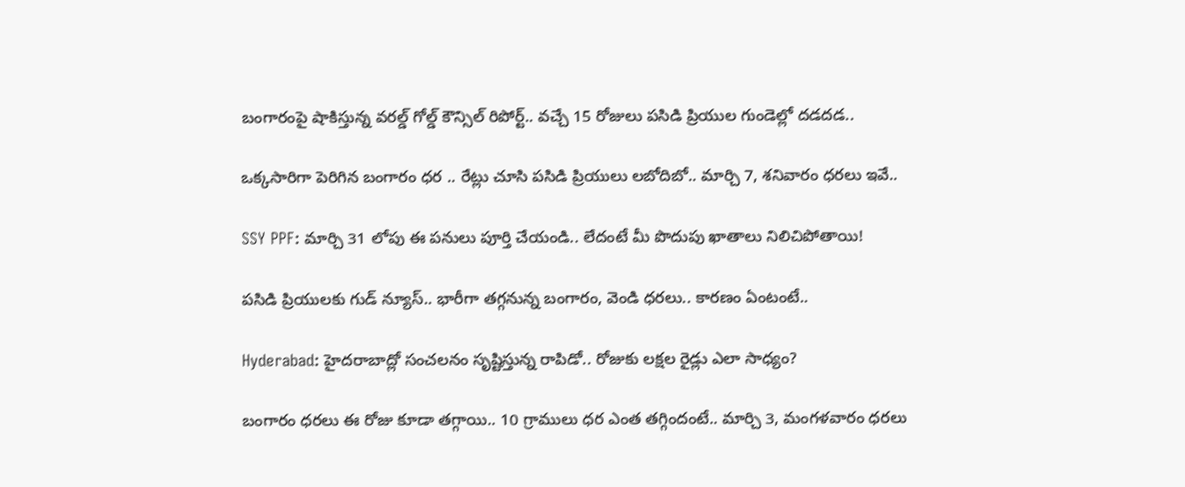బంగారంపై షాకిస్తున్న వరల్డ్ గోల్డ్ కౌన్సిల్ రిపోర్ట్.. వచ్చే 15 రోజులు పసిడి ప్రియుల గుండెల్లో దడదడ..

ఒక్కసారిగా పెరిగిన బంగారం ధర .. రేట్లు చూసి పసిడి ప్రియులు లబోదిబో.. మార్చి 7, శనివారం ధరలు ఇవే..

SSY PPF: మార్చి 31 లోపు ఈ పనులు పూర్తి చేయండి.. లేదంటే మీ పొదుపు ఖాతాలు నిలిచిపోతాయి!

పసిడి ప్రియులకు గుడ్ న్యూస్.. భారీగా తగ్గనున్న బంగారం, వెండి ధరలు.. కారణం ఏంటంటే..

Hyderabad: హైదరాబాద్లో సంచలనం సృష్టిస్తున్న రాపిడో.. రోజుకు లక్షల రైడ్లు ఎలా సాధ్యం?

బంగారం ధరలు ఈ రోజు కూడా తగ్గాయి.. 10 గ్రాములు ధర ఎంత తగ్గిందంటే.. మార్చి 3, మంగళవారం ధరలు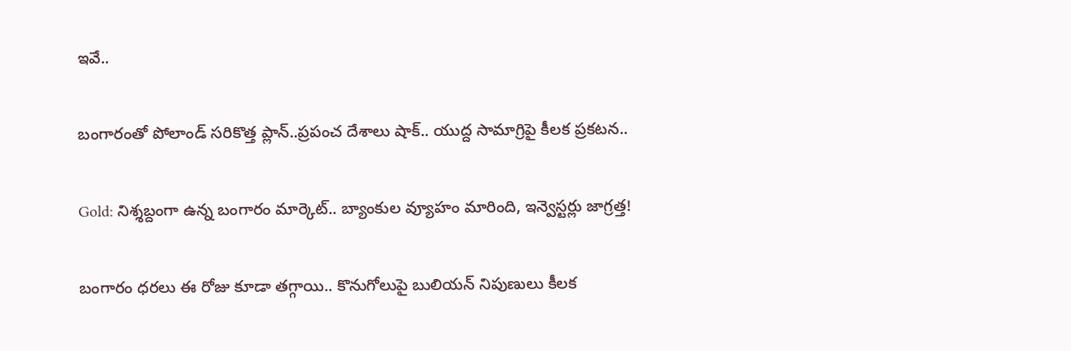ఇవే..

బంగారంతో పోలాండ్ సరికొత్త ప్లాన్..ప్రపంచ దేశాలు షాక్.. యుద్ద సామాగ్రిపై కీలక ప్రకటన..

Gold: నిశ్శబ్దంగా ఉన్న బంగారం మార్కెట్.. బ్యాంకుల వ్యూహం మారింది, ఇన్వెస్టర్లు జాగ్రత్త!

బంగారం ధరలు ఈ రోజు కూడా తగ్గాయి.. కొనుగోలుపై బులియన్ నిపుణులు కీలక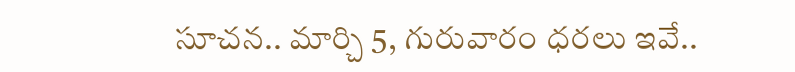సూచన.. మార్చి 5, గురువారం ధరలు ఇవే..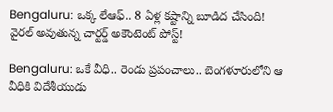Bengaluru: ఒక్క లేఆఫ్.. 8 ఏళ్ల కష్టాన్ని బూడిద చేసింది! వైరల్ అవుతున్న చార్టర్డ్ అకౌంటెంట్ పోస్ట్!

Bengaluru: ఒకే వీధి.. రెండు ప్రపంచాలు.. బెంగళూరులోని ఆ వీధికి విదేశీయుడు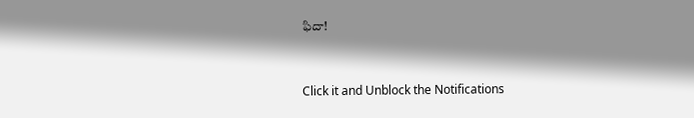ఫిదా!



Click it and Unblock the Notifications